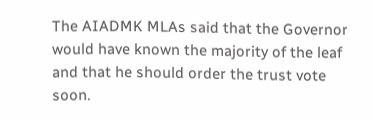The AIADMK MLAs said that the Governor would have known the majority of the leaf and that he should order the trust vote soon.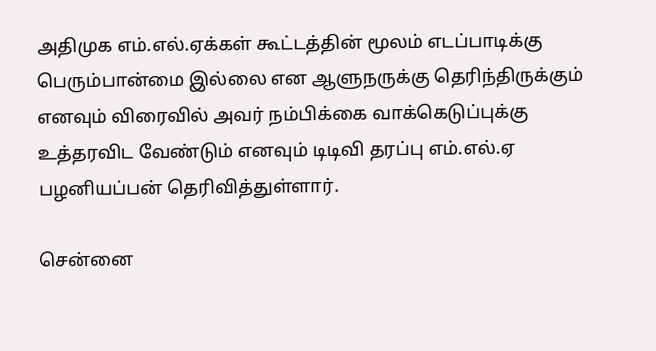அதிமுக எம்.எல்.ஏக்கள் கூட்டத்தின் மூலம் எடப்பாடிக்கு பெரும்பான்மை இல்லை என ஆளுநருக்கு தெரிந்திருக்கும் எனவும் விரைவில் அவர் நம்பிக்கை வாக்கெடுப்புக்கு உத்தரவிட வேண்டும் எனவும் டிடிவி தரப்பு எம்.எல்.ஏ பழனியப்பன் தெரிவித்துள்ளார்.

சென்னை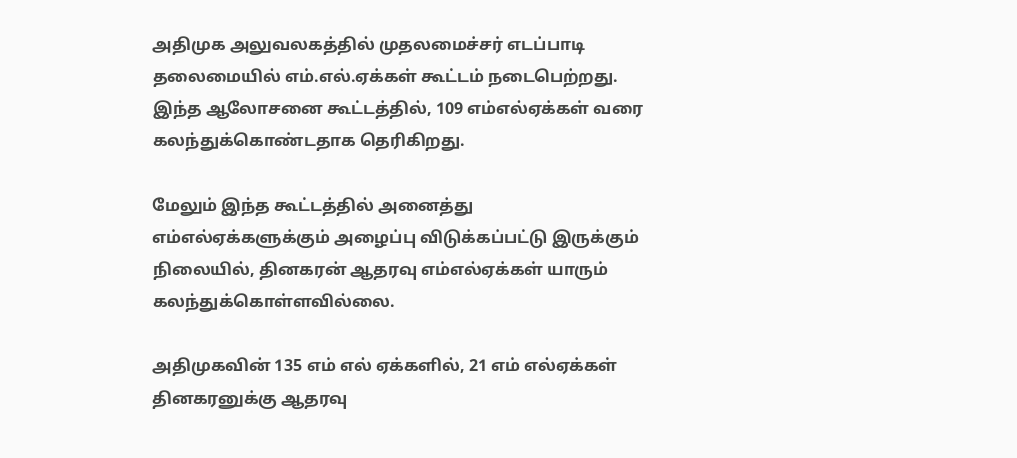அதிமுக அலுவலகத்தில் முதலமைச்சர் எடப்பாடி தலைமையில் எம்.எல்.ஏக்கள் கூட்டம் நடைபெற்றது. இந்த ஆலோசனை கூட்டத்தில், 109 எம்எல்ஏக்கள் வரை கலந்துக்கொண்டதாக தெரிகிறது.

மேலும் இந்த கூட்டத்தில் அனைத்து எம்எல்ஏக்களுக்கும் அழைப்பு விடுக்கப்பட்டு இருக்கும் நிலையில், தினகரன் ஆதரவு எம்எல்ஏக்கள் யாரும் கலந்துக்கொள்ளவில்லை.

அதிமுகவின் 135 எம் எல் ஏக்களில், 21 எம் எல்ஏக்கள் தினகரனுக்கு ஆதரவு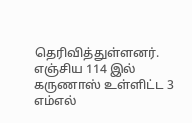தெரிவித்துள்ளனர். எஞ்சிய 114 இல் கருணாஸ் உள்ளிட்ட 3 எம்எல்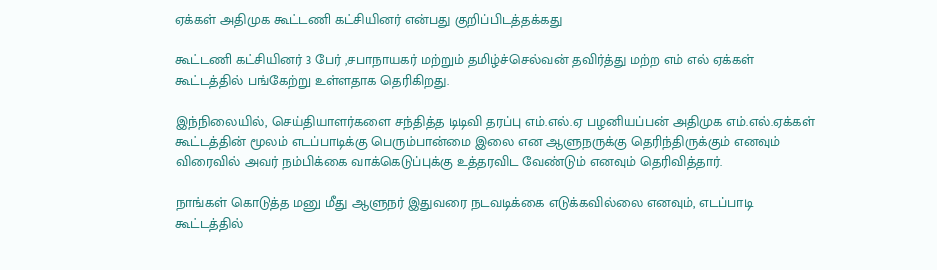ஏக்கள் அதிமுக கூட்டணி கட்சியினர் என்பது குறிப்பிடத்தக்கது

கூட்டணி கட்சியினர் 3 பேர் ,சபாநாயகர் மற்றும் தமிழ்ச்செல்வன் தவிர்த்து மற்ற எம் எல் ஏக்கள் கூட்டத்தில் பங்கேற்று உள்ளதாக தெரிகிறது.

இந்நிலையில், செய்தியாளர்களை சந்தித்த டிடிவி தரப்பு எம்.எல்.ஏ பழனியப்பன் அதிமுக எம்.எல்.ஏக்கள் கூட்டத்தின் மூலம் எடப்பாடிக்கு பெரும்பான்மை இலை என ஆளுநருக்கு தெரிந்திருக்கும் எனவும் விரைவில் அவர் நம்பிக்கை வாக்கெடுப்புக்கு உத்தரவிட வேண்டும் எனவும் தெரிவித்தார்.

நாங்கள் கொடுத்த மனு மீது ஆளுநர் இதுவரை நடவடிக்கை எடுக்கவில்லை எனவும், எடப்பாடி கூட்டத்தில்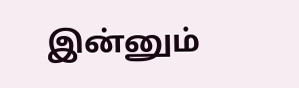இன்னும்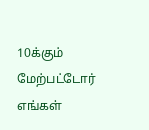10க்கும் மேற்பட்டோர் எங்கள்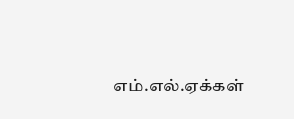எம்.எல்.ஏக்கள்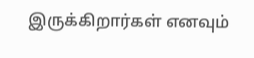இருக்கிறார்கள் எனவும்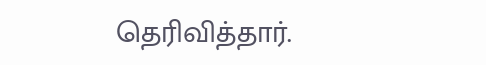தெரிவித்தார்.